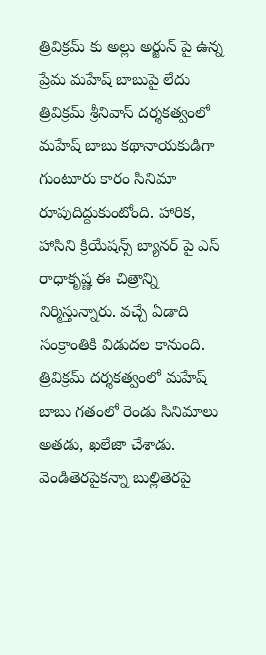త్రివిక్రమ్ కు అల్లు అర్జున్ పై ఉన్న ప్రేమ మహేష్ బాబుపై లేదు
త్రివిక్రమ్ శ్రీనివాస్ దర్శకత్వంలో మహేష్ బాబు కథానాయకుడిగా గుంటూరు కారం సినిమా రూపుదిద్దుకుంటోంది. హారిక, హాసిని క్రియేషన్స్ బ్యానర్ పై ఎస్ రాధాకృష్ణ ఈ చిత్రాన్ని నిర్మిస్తున్నారు. వచ్చే ఏడాది సంక్రాంతికి విడుదల కానుంది. త్రివిక్రమ్ దర్శకత్వంలో మహేష్ బాబు గతంలో రెండు సినిమాలు అతడు, ఖలేజా చేశాడు. వెండితెరపైకన్నా బుల్లితెరపై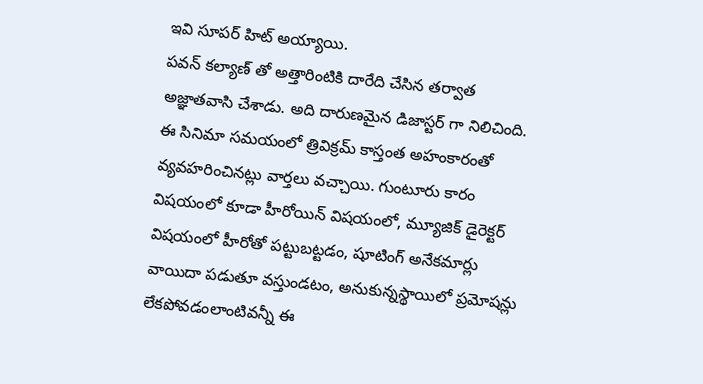ఇవి సూపర్ హిట్ అయ్యాయి.
పవన్ కల్యాణ్ తో అత్తారింటికి దారేది చేసిన తర్వాత అజ్ఞాతవాసి చేశాడు. అది దారుణమైన డిజాస్టర్ గా నిలిచింది. ఈ సినిమా సమయంలో త్రివిక్రమ్ కాస్తంత అహంకారంతో వ్యవహరించినట్లు వార్తలు వచ్చాయి. గుంటూరు కారం విషయంలో కూడా హీరోయిన్ విషయంలో, మ్యూజిక్ డైరెక్టర్ విషయంలో హీరోతో పట్టుబట్టడం, షూటింగ్ అనేకమార్లు వాయిదా పడుతూ వస్తుండటం, అనుకున్నస్థాయిలో ప్రమోషన్లు లేకపోవడంలాంటివన్నీ ఈ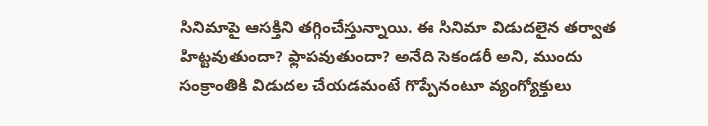సినిమాపై ఆసక్తిని తగ్గించేస్తున్నాయి. ఈ సినిమా విడుదలైన తర్వాత హిట్టవుతుందా? ఫ్లాపవుతుందా? అనేది సెకండరీ అని, ముందు సంక్రాంతికి విడుదల చేయడమంటే గొప్పేనంటూ వ్యంగ్యోక్తులు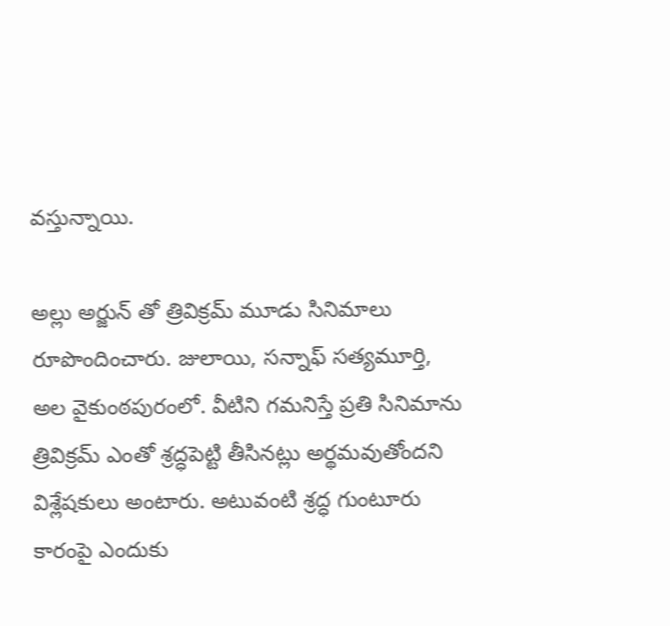వస్తున్నాయి.

అల్లు అర్జున్ తో త్రివిక్రమ్ మూడు సినిమాలు రూపొందించారు. జులాయి, సన్నాఫ్ సత్యమూర్తి, అల వైకుంఠపురంలో. వీటిని గమనిస్తే ప్రతి సినిమాను త్రివిక్రమ్ ఎంతో శ్రద్ధపెట్టి తీసినట్లు అర్థమవుతోందని విశ్లేషకులు అంటారు. అటువంటి శ్రద్ధ గుంటూరు కారంపై ఎందుకు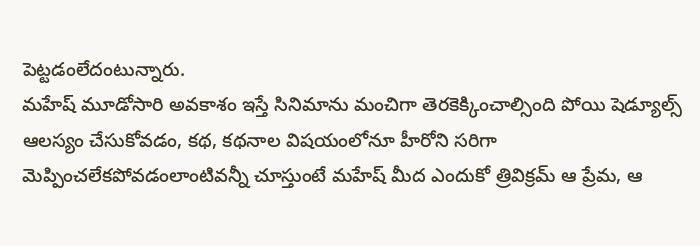పెట్టడంలేదంటున్నారు.
మహేష్ మూడోసారి అవకాశం ఇస్తే సినిమాను మంచిగా తెరకెక్కించాల్సింది పోయి షెడ్యూల్స్ ఆలస్యం చేసుకోవడం, కథ, కథనాల విషయంలోనూ హీరోని సరిగా మెప్పించలేకపోవడంలాంటివన్నీ చూస్తుంటే మహేష్ మీద ఎందుకో త్రివిక్రమ్ ఆ ప్రేమ, ఆ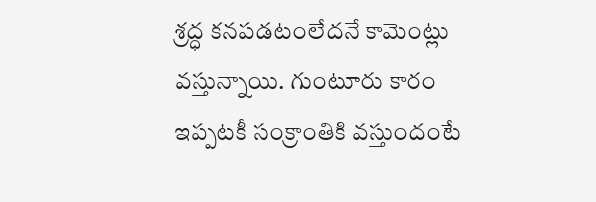శ్రద్ధ కనపడటంలేదనే కామెంట్లు వస్తున్నాయి. గుంటూరు కారం ఇప్పటకీ సంక్రాంతికి వస్తుందంటే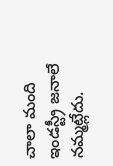చాలా మంది ఇండస్ట్రీ జనాలే నమ్మట్లేదు.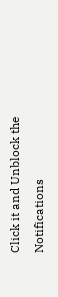Click it and Unblock the Notifications